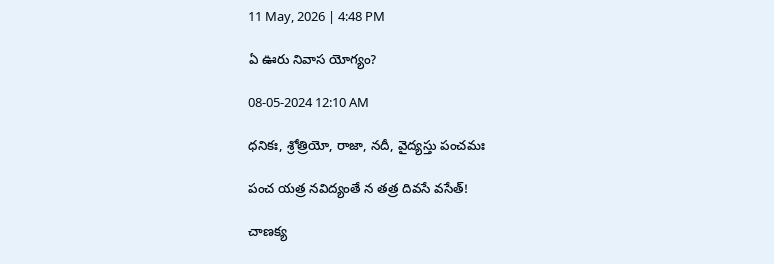11 May, 2026 | 4:48 PM

ఏ ఊరు నివాస యోగ్యం?

08-05-2024 12:10 AM

ధనికః, శ్రోత్రియో, రాజా, నదీ, వైద్యస్తు పంచమః

పంచ యత్ర నవిద్యంతే న తత్ర దివసే వసేత్!

చాణక్య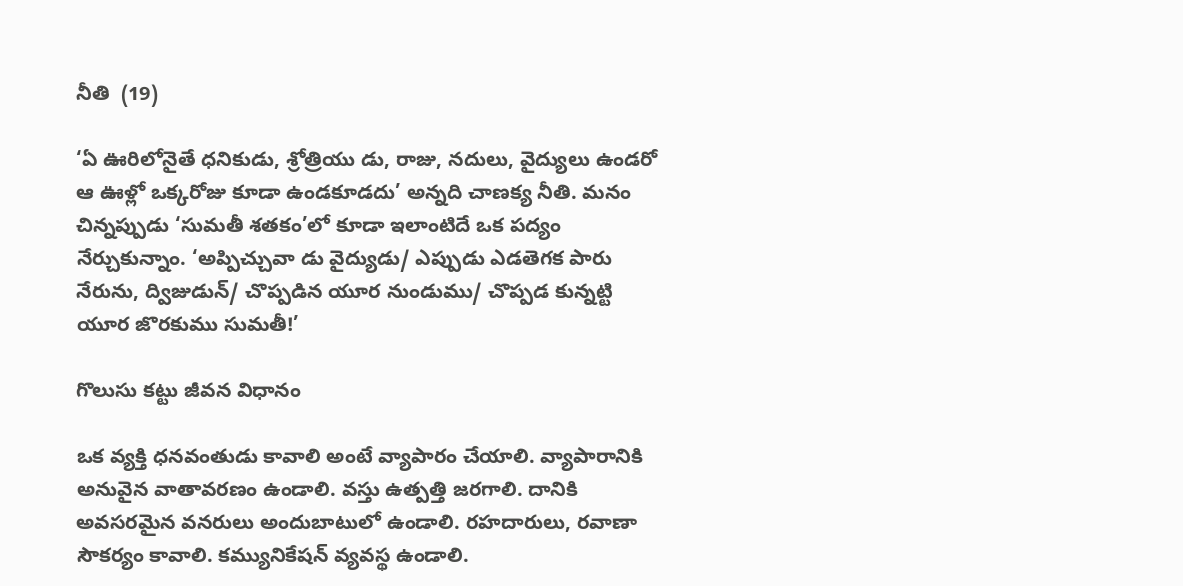నీతి  (19)

‘ఏ ఊరిలోనైతే ధనికుడు, శ్రోత్రియు డు, రాజు, నదులు, వైద్యులు ఉండరో ఆ ఊళ్లో ఒక్కరోజు కూడా ఉండకూడదు’ అన్నది చాణక్య నీతి. మనం చిన్నప్పుడు ‘సుమతీ శతకం’లో కూడా ఇలాంటిదే ఒక పద్యం నేర్చుకున్నాం. ‘అప్పిచ్చువా డు వైద్యుడు/ ఎప్పుడు ఎడతెగక పారు నేరును, ద్విజుడున్/ చొప్పడిన యూర నుండుము/ చొప్పడ కున్నట్టి యూర జొరకుము సుమతీ!’

గొలుసు కట్టు జీవన విధానం

ఒక వ్యక్తి ధనవంతుడు కావాలి అంటే వ్యాపారం చేయాలి. వ్యాపారానికి అనువైన వాతావరణం ఉండాలి. వస్తు ఉత్పత్తి జరగాలి. దానికి అవసరమైన వనరులు అందుబాటులో ఉండాలి. రహదారులు, రవాణా సౌకర్యం కావాలి. కమ్యునికేషన్ వ్యవస్థ ఉండాలి.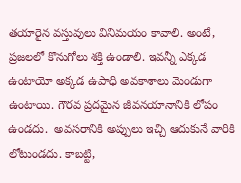తయారైన వస్తువులు వినిమయం కావాలి. అంటే, ప్రజలలో కొనుగోలు శక్తి ఉండాలి. ఇవన్నీ ఎక్కడ ఉంటాయో అక్కడ ఉపాధి అవకాశాలు మెండుగా ఉంటాయి. గౌరవ ప్రదమైన జీవనయానానికి లోపం ఉండదు.  అవసరానికి అప్పులు ఇచ్చి ఆదుకునే వారికి లోటుండదు. కాబట్టి,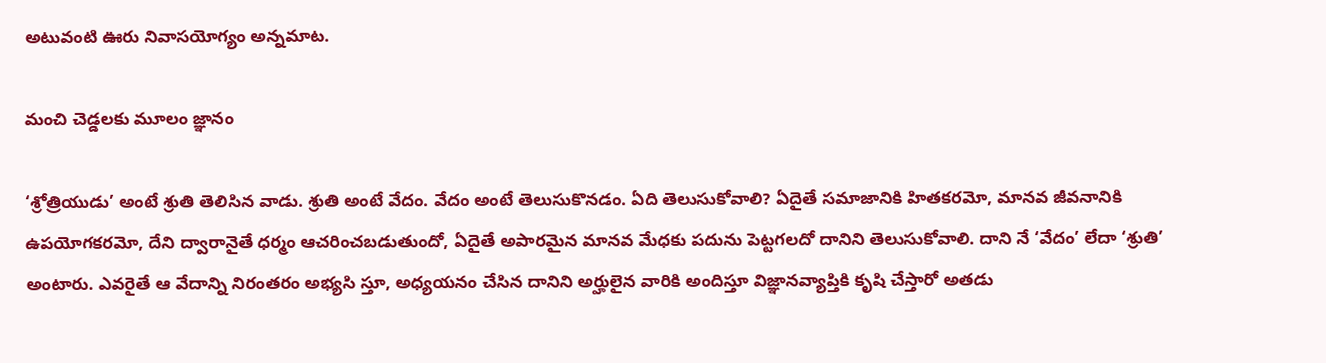అటువంటి ఊరు నివాసయోగ్యం అన్నమాట.

మంచి చెడ్డలకు మూలం జ్ఞానం

‘శ్రోత్రియుడు’ అంటే శ్రుతి తెలిసిన వాడు. శ్రుతి అంటే వేదం. వేదం అంటే తెలుసుకొనడం. ఏది తెలుసుకోవాలి? ఏదైతే సమాజానికి హితకరమో, మానవ జీవనానికి ఉపయోగకరమో, దేని ద్వారానైతే ధర్మం ఆచరించబడుతుందో, ఏదైతే అపారమైన మానవ మేధకు పదును పెట్టగలదో దానిని తెలుసుకోవాలి. దాని నే ‘వేదం’ లేదా ‘శ్రుతి’ అంటారు. ఎవరైతే ఆ వేదాన్ని నిరంతరం అభ్యసి స్తూ, అధ్యయనం చేసిన దానిని అర్హులైన వారికి అందిస్తూ విజ్ఞానవ్యాప్తికి కృషి చేస్తారో అతడు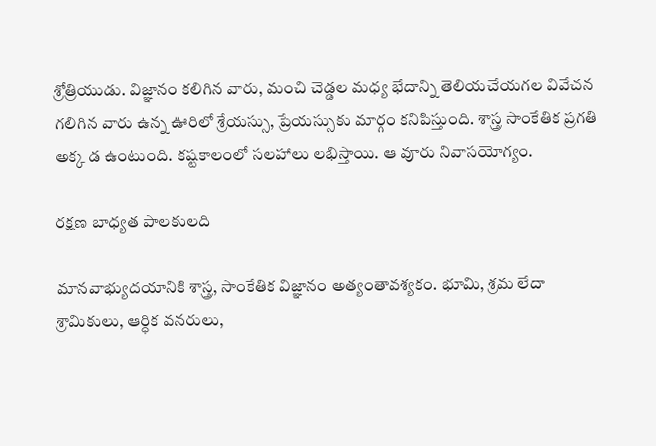శ్రోత్రియుడు. విజ్ఞానం కలిగిన వారు, మంచి చెడ్డల మధ్య భేదాన్ని తెలియచేయగల వివేచన గలిగిన వారు ఉన్న ఊరిలో శ్రేయస్సు, ప్రేయస్సుకు మార్గం కనిపిస్తుంది. శాస్త్ర సాంకేతిక ప్రగతి అక్క డ ఉంటుంది. కష్టకాలంలో సలహాలు లభిస్తాయి. ఆ వూరు నివాసయోగ్యం.

రక్షణ బాధ్యత పాలకులది

మానవాభ్యుదయానికి శాస్త్ర, సాంకేతిక విజ్ఞానం అత్యంతావశ్యకం. భూమి, శ్రమ లేదా శ్రామికులు, ఆర్ధిక వనరులు,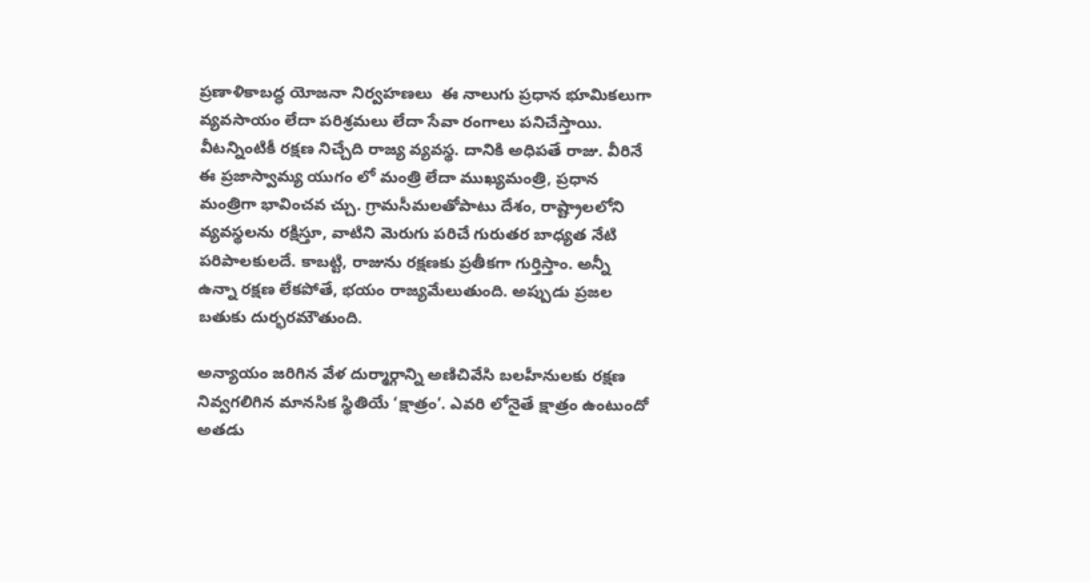ప్రణాళికాబద్ధ యోజనా నిర్వహణలు  ఈ నాలుగు ప్రధాన భూమికలుగా వ్యవసాయం లేదా పరిశ్రమలు లేదా సేవా రంగాలు పనిచేస్తాయి. వీటన్నింటికీ రక్షణ నిచ్చేది రాజ్య వ్యవస్థ. దానికి అధిపతే రాజు. వీరినే ఈ ప్రజాస్వామ్య యుగం లో మంత్రి లేదా ముఖ్యమంత్రి, ప్రధాన మంత్రిగా భావించవ చ్చు. గ్రామసీమలతోపాటు దేశం, రాష్ట్రాలలోని వ్యవస్థలను రక్షిస్తూ, వాటిని మెరుగు పరిచే గురుతర బాధ్యత నేటి పరిపాలకులదే. కాబట్టి, రాజును రక్షణకు ప్రతీకగా గుర్తిస్తాం. అన్నీ ఉన్నా రక్షణ లేకపోతే, భయం రాజ్యమేలుతుంది. అప్పుడు ప్రజల బతుకు దుర్భరమౌతుంది.

అన్యాయం జరిగిన వేళ దుర్మార్గాన్ని అణిచివేసి బలహీనులకు రక్షణ నివ్వగలిగిన మానసిక స్థితియే ‘క్షాత్రం’. ఎవరి లోనైతే క్షాత్రం ఉంటుందో అతడు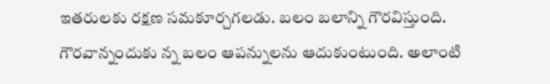ఇతరులకు రక్షణ సమకూర్చగలడు. బలం బలాన్ని గౌరవిస్తుంది. గౌరవాన్నందుకు న్న బలం ఆపన్నులను ఆదుకుంటుంది. అలాంటి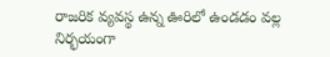రాజరిక వ్యవస్థ ఉన్న ఊరిలో ఉండడం వల్ల నిర్భయంగా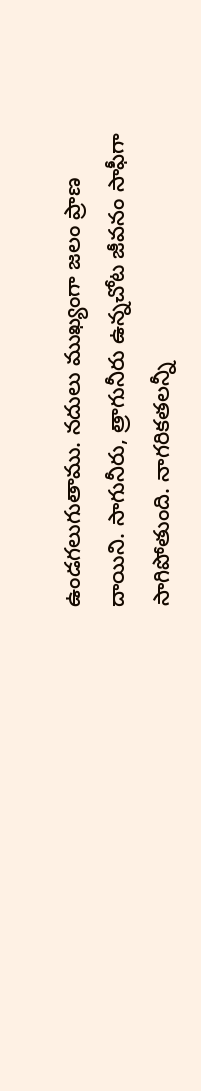ఉండగలుగుతాము. నదులు ముఖ్యంగా జలం ప్రాణ దాయిని. సాగునీరు, త్రాగునీరు ఉన్నచోట జీవనం సాఫీగా సాగిపోతుంది. నాగరికతలన్నీ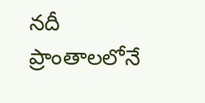నదీ ప్రాంతాలలోనే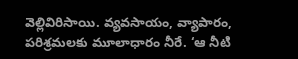వెల్లివిరిసాయి. వ్యవసాయం, వ్యాపారం, పరిశ్రమలకు మూలాధారం నీరే. ‘ఆ నీటి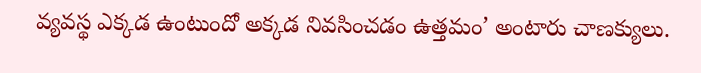వ్యవస్థ ఎక్కడ ఉంటుందో అక్కడ నివసించడం ఉత్తమం’ అంటారు చాణక్యులు.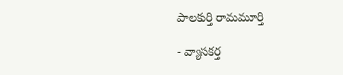పాలకుర్తి రామమూర్తి

- వ్యాసకర్త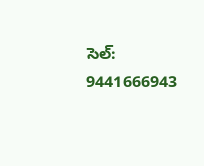సెల్: 9441666943